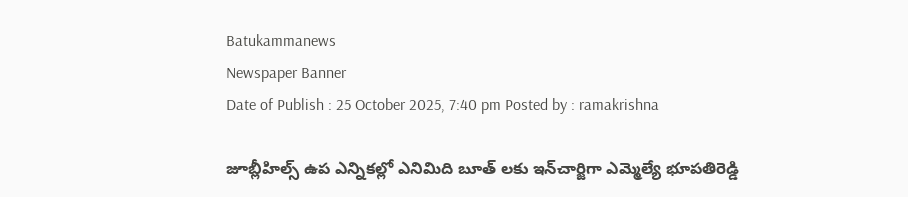Batukammanews
Newspaper Banner
Date of Publish : 25 October 2025, 7:40 pm Posted by : ramakrishna

జూబ్లీహిల్స్ ఉప ఎన్నికల్లో ఎనిమిది బూత్ లకు ఇన్‌చార్జిగా ఎమ్మెల్యే భూపతిరెడ్డి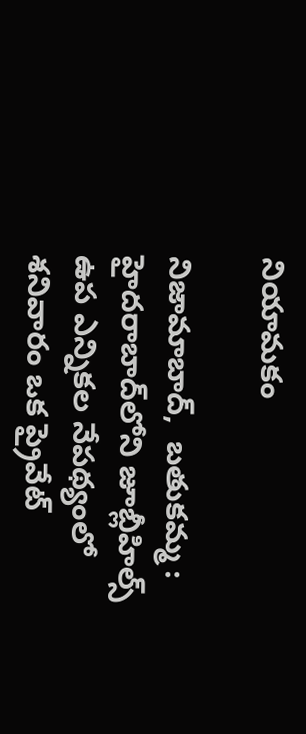నియామకం

నిజామాబాద్,  బతుకమ్మ : హైదరాబాద్‌లోని జూబ్లీహిల్స్ ఉప ఎన్నికల నేపథ్యంలో శనివారం ఒక ప్రైవేట్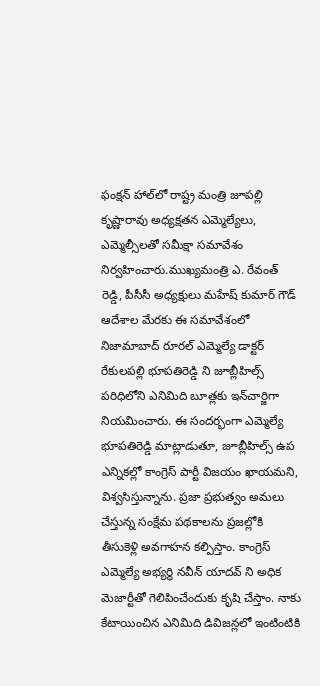ఫంక్షన్ హాల్‌లో రాష్ట్ర మంత్రి జూపల్లి కృష్ణారావు అధ్యక్షతన ఎమ్మెల్యేలు, ఎమ్మెల్సీలతో సమీక్షా సమావేశం నిర్వహించారు.ముఖ్యమంత్రి ఎ. రేవంత్ రెడ్డి, పీసీసీ అధ్యక్షులు మహేష్ కుమార్ గౌడ్ ఆదేశాల మేరకు ఈ సమావేశంలో నిజామాబాద్ రూరల్ ఎమ్మెల్యే డాక్టర్ రేకులపల్లి భూపతిరెడ్డి ని జూబ్లీహిల్స్ పరిధిలోని ఎనిమిది బూత్లకు ఇన్‌చార్జిగా నియమించారు. ఈ సందర్భంగా ఎమ్మెల్యే భూపతిరెడ్డి మాట్లాడుతూ, జూబ్లీహిల్స్ ఉప ఎన్నికల్లో కాంగ్రెస్ పార్టీ విజయం ఖాయమని, విశ్వసిస్తున్నాను. ప్రజా ప్రభుత్వం అమలు చేస్తున్న సంక్షేమ పథకాలను ప్రజల్లోకి తీసుకెళ్లి అవగాహన కల్పిస్తాం. కాంగ్రెస్ ఎమ్మెల్యే అభ్యర్థి నవీన్ యాదవ్ ని అధిక మెజార్టీతో గెలిపించేందుకు కృషి చేస్తాం. నాకు కేటాయించిన ఎనిమిది డివిజన్లలో ఇంటింటికి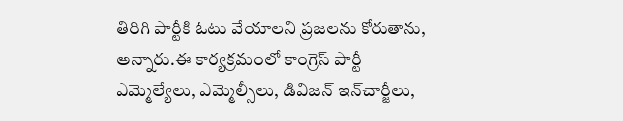తిరిగి పార్టీకి ఓటు వేయాలని ప్రజలను కోరుతాను,  అన్నారు.ఈ కార్యక్రమంలో కాంగ్రెస్ పార్టీ ఎమ్మెల్యేలు, ఎమ్మెల్సీలు, డివిజన్ ఇన్‌చార్జీలు,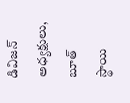డివిజన్ అధ్యక్షులు, బూత్ స్థాయి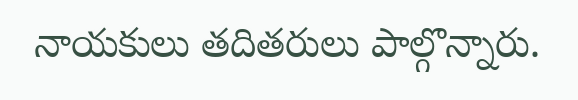నాయకులు తదితరులు పాల్గొన్నారు.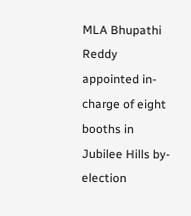MLA Bhupathi Reddy appointed in-charge of eight booths in Jubilee Hills by-election